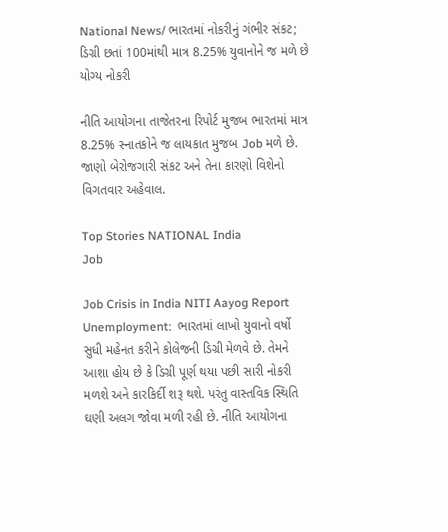National News/ ભારતમાં નોકરીનું ગંભીર સંકટ; ડિગ્રી છતાં 100માંથી માત્ર 8.25% યુવાનોને જ મળે છે યોગ્ય નોકરી

નીતિ આયોગના તાજેતરના રિપોર્ટ મુજબ ભારતમાં માત્ર 8.25% સ્નાતકોને જ લાયકાત મુજબ Job મળે છે. જાણો બેરોજગારી સંકટ અને તેના કારણો વિશેનો વિગતવાર અહેવાલ.

Top Stories NATIONAL India
Job

Job Crisis in India NITI Aayog Report Unemployment:  ભારતમાં લાખો યુવાનો વર્ષો સુધી મહેનત કરીને કોલેજની ડિગ્રી મેળવે છે. તેમને આશા હોય છે કે ડિગ્રી પૂર્ણ થયા પછી સારી નોકરી મળશે અને કારકિર્દી શરૂ થશે. પરંતુ વાસ્તવિક સ્થિતિ ઘણી અલગ જોવા મળી રહી છે. નીતિ આયોગના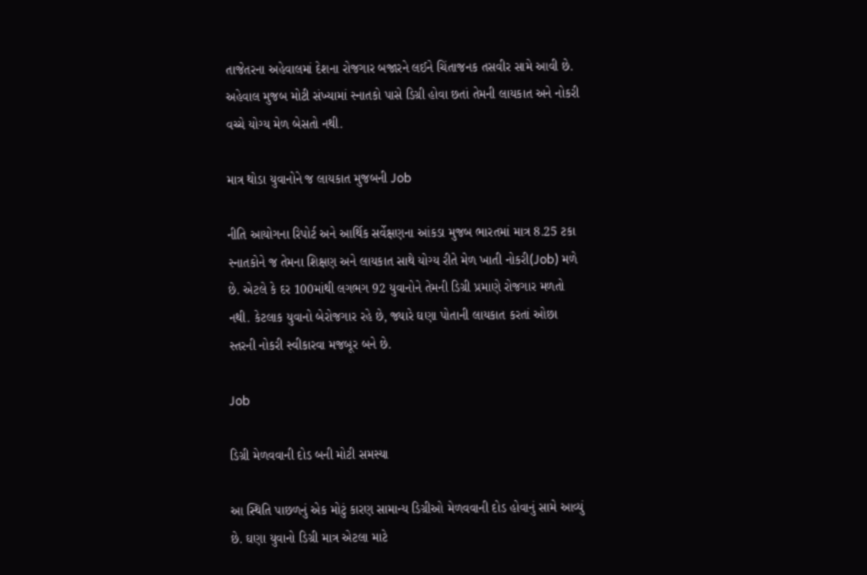તાજેતરના અહેવાલમાં દેશના રોજગાર બજારને લઈને ચિંતાજનક તસવીર સામે આવી છે. અહેવાલ મુજબ મોટી સંખ્યામાં સ્નાતકો પાસે ડિગ્રી હોવા છતાં તેમની લાયકાત અને નોકરી વચ્ચે યોગ્ય મેળ બેસતો નથી.

માત્ર થોડા યુવાનોને જ લાયકાત મુજબની Job

નીતિ આયોગના રિપોર્ટ અને આર્થિક સર્વેક્ષણના આંકડા મુજબ ભારતમાં માત્ર 8.25 ટકા સ્નાતકોને જ તેમના શિક્ષણ અને લાયકાત સાથે યોગ્ય રીતે મેળ ખાતી નોકરી(Job) મળે છે. એટલે કે દર 100માંથી લગભગ 92 યુવાનોને તેમની ડિગ્રી પ્રમાણે રોજગાર મળતો નથી. કેટલાક યુવાનો બેરોજગાર રહે છે, જ્યારે ઘણા પોતાની લાયકાત કરતાં ઓછા સ્તરની નોકરી સ્વીકારવા મજબૂર બને છે.

Job

ડિગ્રી મેળવવાની દોડ બની મોટી સમસ્યા

આ સ્થિતિ પાછળનું એક મોટું કારણ સામાન્ય ડિગ્રીઓ મેળવવાની દોડ હોવાનું સામે આવ્યું છે. ઘણા યુવાનો ડિગ્રી માત્ર એટલા માટે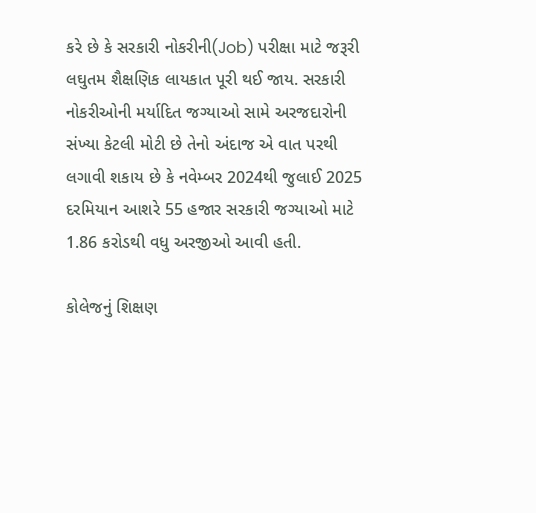કરે છે કે સરકારી નોકરીની(Job) પરીક્ષા માટે જરૂરી લઘુતમ શૈક્ષણિક લાયકાત પૂરી થઈ જાય. સરકારી નોકરીઓની મર્યાદિત જગ્યાઓ સામે અરજદારોની સંખ્યા કેટલી મોટી છે તેનો અંદાજ એ વાત પરથી લગાવી શકાય છે કે નવેમ્બર 2024થી જુલાઈ 2025 દરમિયાન આશરે 55 હજાર સરકારી જગ્યાઓ માટે 1.86 કરોડથી વધુ અરજીઓ આવી હતી.

કોલેજનું શિક્ષણ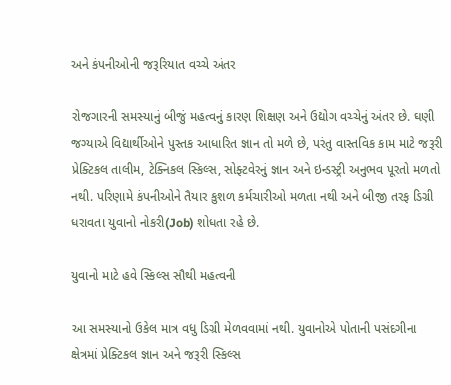અને કંપનીઓની જરૂરિયાત વચ્ચે અંતર

રોજગારની સમસ્યાનું બીજું મહત્વનું કારણ શિક્ષણ અને ઉદ્યોગ વચ્ચેનું અંતર છે. ઘણી જગ્યાએ વિદ્યાર્થીઓને પુસ્તક આધારિત જ્ઞાન તો મળે છે, પરંતુ વાસ્તવિક કામ માટે જરૂરી પ્રેક્ટિકલ તાલીમ, ટેક્નિકલ સ્કિલ્સ, સોફ્ટવેરનું જ્ઞાન અને ઇન્ડસ્ટ્રી અનુભવ પૂરતો મળતો નથી. પરિણામે કંપનીઓને તૈયાર કુશળ કર્મચારીઓ મળતા નથી અને બીજી તરફ ડિગ્રી ધરાવતા યુવાનો નોકરી(Job) શોધતા રહે છે.

યુવાનો માટે હવે સ્કિલ્સ સૌથી મહત્વની

આ સમસ્યાનો ઉકેલ માત્ર વધુ ડિગ્રી મેળવવામાં નથી. યુવાનોએ પોતાની પસંદગીના ક્ષેત્રમાં પ્રેક્ટિકલ જ્ઞાન અને જરૂરી સ્કિલ્સ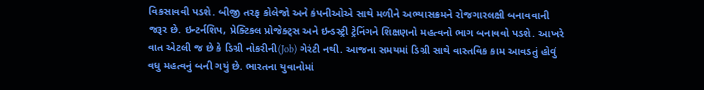વિકસાવવી પડશે. બીજી તરફ કોલેજો અને કંપનીઓએ સાથે મળીને અભ્યાસક્રમને રોજગારલક્ષી બનાવવાની જરૂર છે. ઇન્ટર્નશિપ, પ્રેક્ટિકલ પ્રોજેક્ટ્સ અને ઇન્ડસ્ટ્રી ટ્રેનિંગને શિક્ષણનો મહત્વનો ભાગ બનાવવો પડશે. આખરે વાત એટલી જ છે કે ડિગ્રી નોકરીની(Job) ગેરંટી નથી. આજના સમયમાં ડિગ્રી સાથે વાસ્તવિક કામ આવડતું હોવું વધુ મહત્વનું બની ગયું છે. ભારતના યુવાનોમાં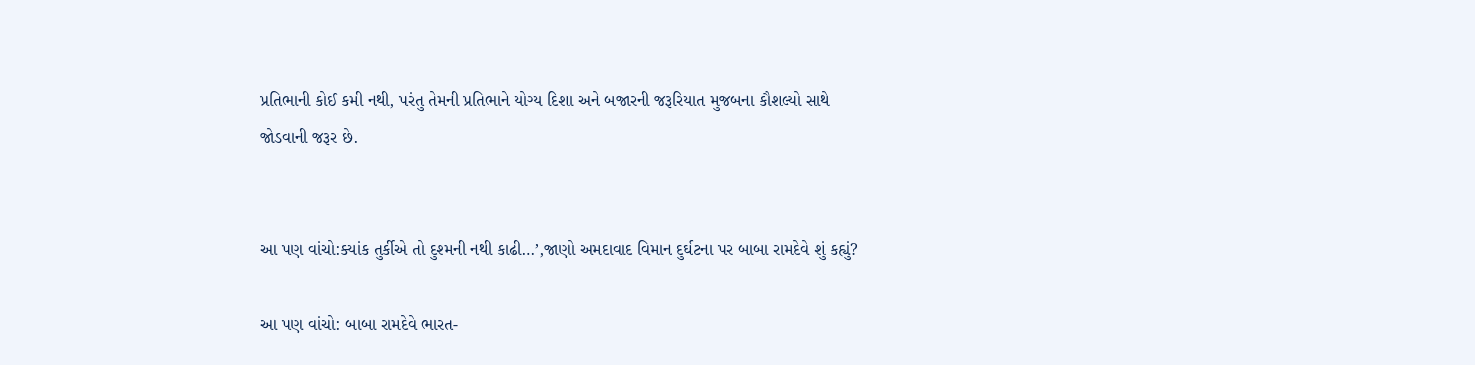પ્રતિભાની કોઈ કમી નથી, પરંતુ તેમની પ્રતિભાને યોગ્ય દિશા અને બજારની જરૂરિયાત મુજબના કૌશલ્યો સાથે જોડવાની જરૂર છે.


આ પણ વાંચો:ક્યાંક તુર્કીએ તો દુશ્મની નથી કાઢી…’,જાણો અમદાવાદ વિમાન દુર્ઘટના પર બાબા રામદેવે શું કહ્યું?

આ પણ વાંચો: બાબા રામદેવે ભારત-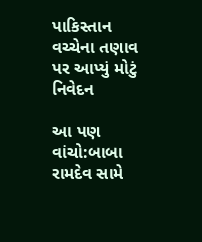પાકિસ્તાન વચ્ચેના તણાવ પર આપ્યું મોટું નિવેદન

આ પણ વાંચો:બાબા રામદેવ સામે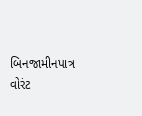બિનજામીનપાત્ર વોરંટ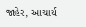જાહેર, આચાર્ય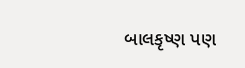બાલકૃષ્ણ પણ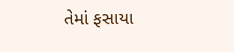તેમાં ફસાયા